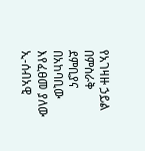የአገዛዙ ኃይል በምስራቅ ደምቢያና በአከባቢው እየፈፀመ ያለው ኢ-ሰብአዊ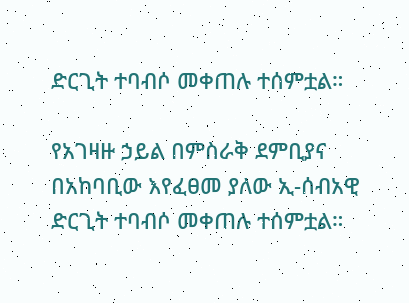ድርጊት ተባብሶ መቀጠሉ ተሰምቷል።

የአገዛዙ ኃይል በምስራቅ ደምቢያና በአከባቢው እየፈፀመ ያለው ኢ-ሰብአዊ ድርጊት ተባብሶ መቀጠሉ ተሰምቷል።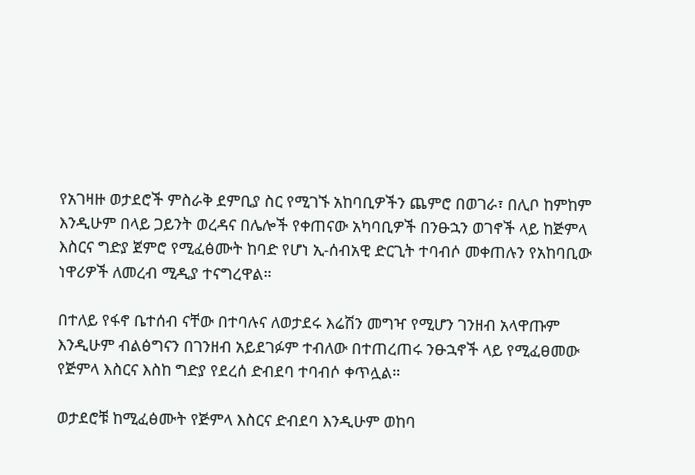የአገዛዙ ወታደሮች ምስራቅ ደምቢያ ስር የሚገኙ አከባቢዎችን ጨምሮ በወገራ፣ በሊቦ ከምከም እንዲሁም በላይ ጋይንት ወረዳና በሌሎች የቀጠናው አካባቢዎች በንፁኋን ወገኖች ላይ ከጅምላ እስርና ግድያ ጀምሮ የሚፈፅሙት ከባድ የሆነ ኢ-ሰብአዊ ድርጊት ተባብሶ መቀጠሉን የአከባቢው ነዋሪዎች ለመረብ ሚዲያ ተናግረዋል።

በተለይ የፋኖ ቤተሰብ ናቸው በተባሉና ለወታደሩ እሬሽን መግዣ የሚሆን ገንዘብ አላዋጡም እንዲሁም ብልፅግናን በገንዘብ አይደገፉም ተብለው በተጠረጠሩ ንፁኋኖች ላይ የሚፈፀመው የጅምላ እስርና እስከ ግድያ የደረሰ ድብደባ ተባብሶ ቀጥሏል።

ወታደሮቹ ከሚፈፅሙት የጅምላ እስርና ድብደባ እንዲሁም ወከባ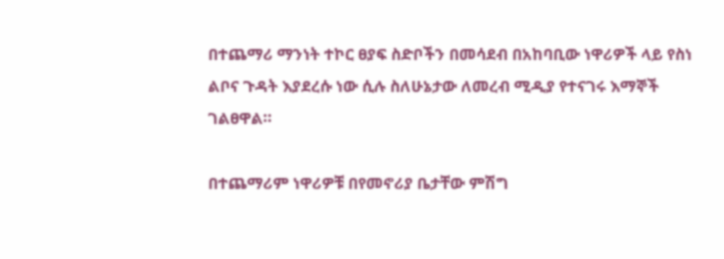በተጨማሪ ማንነት ተኮር ፀያፍ ስድቦችን በመሳደብ በአከባቢው ነዋሪዎች ላይ የስነ ልቦና ጉዳት እያደረሱ ነው ሲሉ ስለሁኔታው ለመረብ ሚዲያ የተናገሩ እማኞች ገልፀዋል።

በተጨማሪም ነዋሪዎቹ በየመኖሪያ ቤታቸው ምሽግ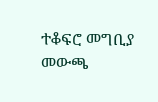ተቆፍሮ መግቢያ መውጫ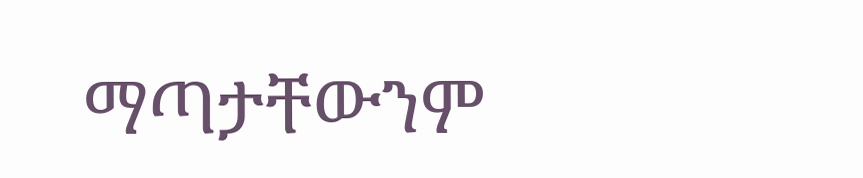ማጣታቸውንም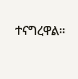ተናግረዋል።